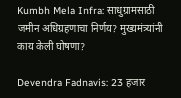Kumbh Mela Infra: साधुग्रामसाठी जमीन अधिग्रहणाचा निर्णय? मुख्यमंत्र्यांनी काय केली घोषणा?

Devendra Fadnavis: 23 हजार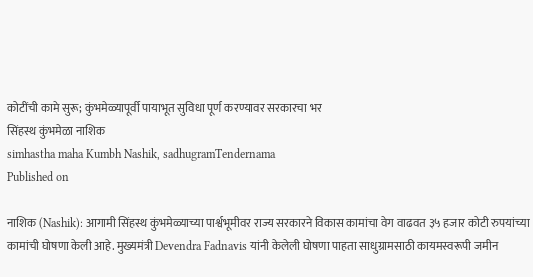कोटींची कामे सुरू; कुंभमेळ्यापूर्वी पायाभूत सुविधा पूर्ण करण्यावर सरकारचा भर
सिंहस्थ कुंभमेळा नाशिक
simhastha maha Kumbh Nashik, sadhugramTendernama
Published on

नाशिक (Nashik): आगामी सिंहस्थ कुंभमेळ्याच्या पार्श्वभूमीवर राज्य सरकारने विकास कामांचा वेग वाढवत ३५ हजार कोटी रुपयांच्या कामांची घोषणा केली आहे. मुख्यमंत्री Devendra Fadnavis यांनी केलेली घोषणा पाहता साधुग्रामसाठी कायमस्वरूपी जमीन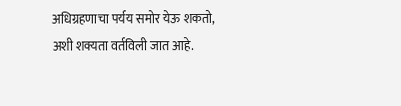अधिग्रहणाचा पर्यय समोर येऊ शकतो, अशी शक्यता वर्तविली जात आहे.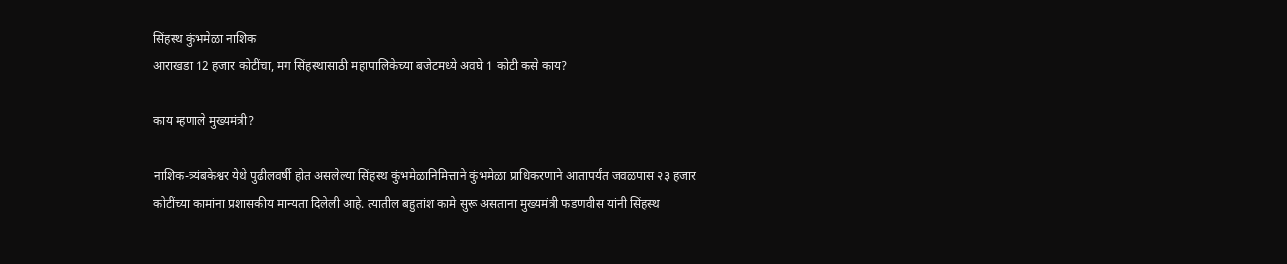सिंहस्थ कुंभमेळा नाशिक
आराखडा 12 हजार कोटींचा, मग सिंहस्थासाठी महापालिकेच्या बजेटमध्ये अवघे 1 कोटी कसे काय?

काय म्हणाले मुख्यमंत्री?

नाशिक-त्र्यंबकेश्वर येथे पुढीलवर्षी होत असलेल्या सिंहस्थ कुंभमेळानिमित्ताने कुंभमेळा प्राधिकरणाने आतापर्यंत जवळपास २३ हजार कोटींच्या कामांना प्रशासकीय मान्यता दिलेली आहे. त्यातील बहुतांश कामे सुरू असताना मुख्यमंत्री फडणवीस यांनी सिंहस्थ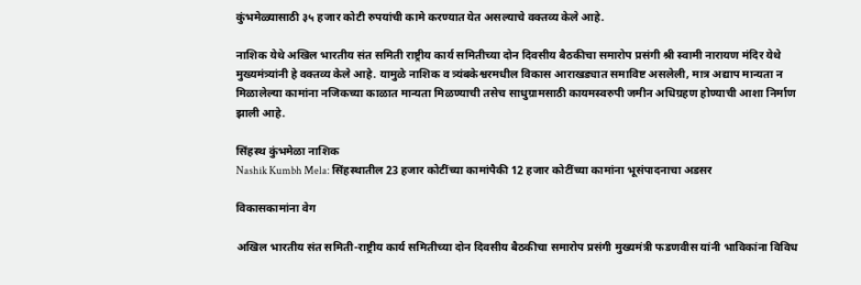कुंभमेळ्यासाठी ३५ हजार कोटी रुपयांची कामे करण्यात येत असल्याचे वक्तव्य केले आहे.

नाशिक येथे अखिल भारतीय संत समिती राष्ट्रीय कार्य समितीच्या दोन दिवसीय बैठकीचा समारोप प्रसंगी श्री स्वामी नारायण मंदिर येथे मुख्यमंत्र्यांनी हे वक्तव्य केले आहे. यामुळे नाशिक व त्र्यंबकेश्वरमधील विकास आराखड्यात समाविष्ट असलेली, मात्र अद्याप मान्यता न मिळालेल्या कामांना नजिकच्या काळात मान्यता मिळण्याची तसेच साधुग्रामसाठी कायमस्वरुपी जमीन अधिग्रहण होण्याची आशा निर्माण झाली आहे.

सिंहस्थ कुंभमेळा नाशिक
Nashik Kumbh Mela: सिंहस्थातील 23 हजार कोटींच्या कामांपैकी 12 हजार कोटींच्या कामांना भूसंपादनाचा अडसर

विकासकामांना वेग

अखिल भारतीय संत समिती-राष्ट्रीय कार्य समितीच्या दोन दिवसीय बैठकीचा समारोप प्रसंगी मुख्यमंत्री फडणवीस यांनी भाविकांना विविध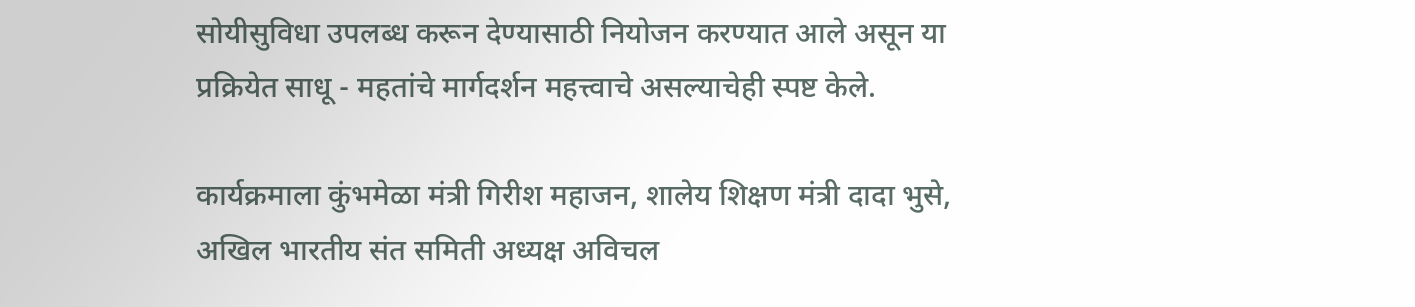सोयीसुविधा उपलब्ध करून देण्यासाठी नियोजन करण्यात आले असून या प्रक्रियेत साधू - महतांचे मार्गदर्शन महत्त्वाचे असल्याचेही स्पष्ट केले.

कार्यक्रमाला कुंभमेळा मंत्री गिरीश महाजन, शालेय शिक्षण मंत्री दादा भुसे, अखिल भारतीय संत समिती अध्यक्ष अविचल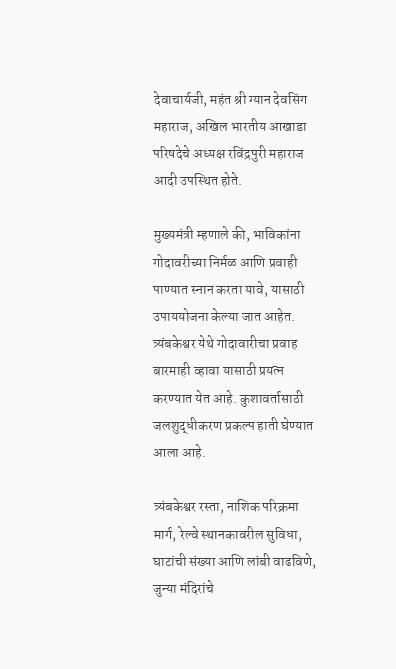देवाचार्यजी, महंत श्री ग्यान देवसिंग महाराज, अखिल भारतीय आखाडा परिषदेचे अध्यक्ष रविंद्रपुरी महाराज आदी उपस्थित होते.

मुख्यमंत्री म्हणाले की, भाविकांना गोदावरीच्या निर्मळ आणि प्रवाही पाण्यात स्नान करता यावे, यासाठी उपाययोजना केल्या जात आहेत. त्र्यंबकेश्वर येथे गोदावारीचा प्रवाह बारमाही व्हावा यासाठी प्रयत्न करण्यात येत आहे. कुशावर्तासाठी जलशुद्धीकरण प्रकल्प हाती घेण्यात आला आहे.

त्र्यंबकेश्वर रस्ता, नाशिक परिक्रमा मार्ग, रेल्वे स्थानकावरील सुविधा, घाटांची संख्या आणि लांबी वाढविणे, जुन्या मंदिरांचे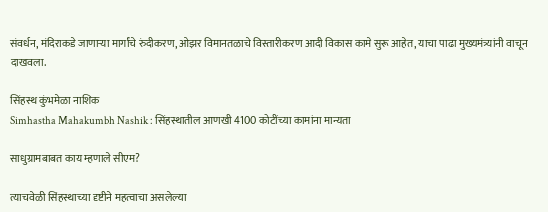संवर्धन, मंदिराकडे जाणाऱ्या मार्गांचे रुंदीकरण, ओझर विमानतळाचे विस्तारीकरण आदी विकास कामे सुरू आहेत, याचा पाढा मुख्यमंत्र्यांनी वाचून दाखवला.

सिंहस्थ कुंभमेळा नाशिक
Simhastha Mahakumbh Nashik : सिंहस्थातील आणखी 4100 कोटींच्या कामांना मान्यता

साधुग्रामबाबत काय म्हणाले सीएम?

त्याचवेळी सिंहस्थाच्या दृष्टीने महत्वाचा असलेल्या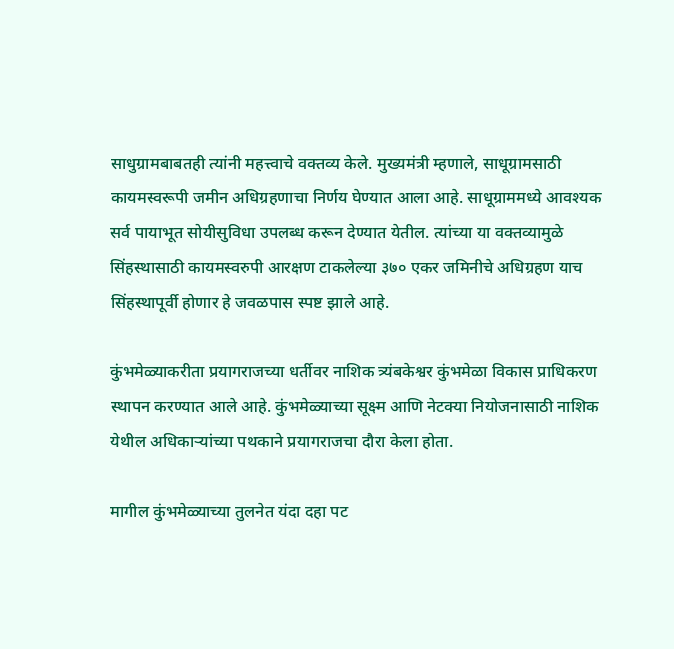साधुग्रामबाबतही त्यांनी महत्त्वाचे वक्तव्य केले. मुख्यमंत्री म्हणाले, साधूग्रामसाठी कायमस्वरूपी जमीन अधिग्रहणाचा निर्णय घेण्यात आला आहे. साधूग्राममध्ये आवश्यक सर्व पायाभूत सोयीसुविधा उपलब्ध करून देण्यात येतील. त्यांच्या या वक्तव्यामुळे सिंहस्थासाठी कायमस्वरुपी आरक्षण टाकलेल्या ३७० एकर जमिनीचे अधिग्रहण याच सिंहस्थापूर्वी होणार हे जवळपास स्पष्ट झाले आहे.

कुंभमेळ्याकरीता प्रयागराजच्या धर्तीवर नाशिक त्र्यंबकेश्वर कुंभमेळा विकास प्राधिकरण स्थापन करण्यात आले आहे. कुंभमेळ्याच्या सूक्ष्म आणि नेटक्या नियोजनासाठी नाशिक येथील अधिकाऱ्यांच्या पथकाने प्रयागराजचा दौरा केला होता.

मागील कुंभमेळ्याच्या तुलनेत यंदा दहा पट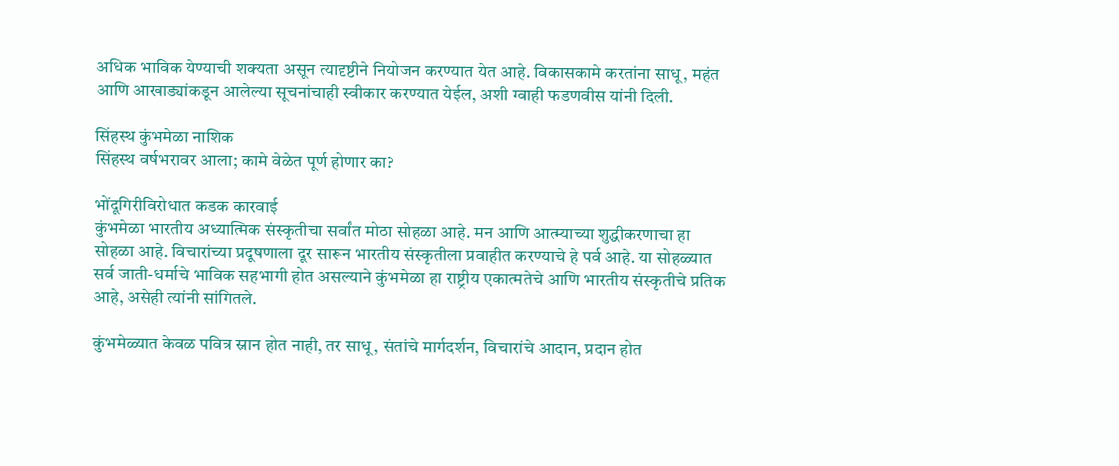अधिक भाविक येण्याची शक्यता असून त्यादृष्टीने नियोजन करण्यात येत आहे. विकासकामे करतांना साधू, महंत आणि आखाड्यांकडून आलेल्या सूचनांचाही स्वीकार करण्यात येईल, अशी ग्वाही फडणवीस यांनी दिली.

सिंहस्थ कुंभमेळा नाशिक
सिंहस्थ वर्षभरावर आला; कामे वेळेत पूर्ण होणार का?

भोंदूगिरीविरोधात कडक कारवाई
कुंभमेळा भारतीय अध्यात्मिक संस्कृतीचा सर्वांत मोठा सोहळा आहे. मन आणि आत्म्याच्या शुद्धीकरणाचा हा सोहळा आहे. विचारांच्या प्रदूषणाला दूर सारून भारतीय संस्कृतीला प्रवाहीत करण्याचे हे पर्व आहे. या सोहळ्यात सर्व जाती-धर्माचे भाविक सहभागी होत असल्याने कुंभमेळा हा राष्ट्रीय एकात्मतेचे आणि भारतीय संस्कृतीचे प्रतिक आहे, असेही त्यांनी सांगितले.

कुंभमेळ्यात केवळ पवित्र स्नान होत नाही, तर साधू, संतांचे मार्गदर्शन, विचारांचे आदान, प्रदान होत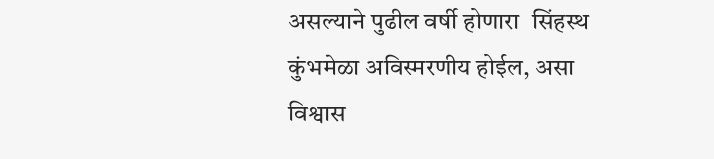असल्याने पुढील वर्षी होणारा  सिंहस्थ कुंभमेळा अविस्मरणीय होईल, असा विश्वास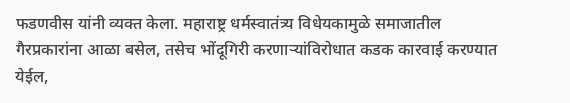फडणवीस यांनी व्यक्त केला. महाराष्ट्र धर्मस्वातंत्र्य विधेयकामुळे समाजातील गैरप्रकारांना आळा बसेल, तसेच भोंदूगिरी करणाऱ्यांविरोधात कडक कारवाई करण्यात येईल,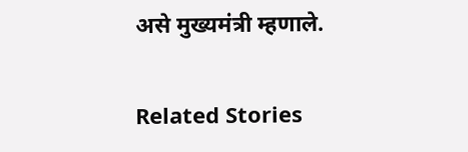असे मुख्यमंत्री म्हणाले.

Related Stories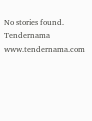No stories found.
Tendernama
www.tendernama.com